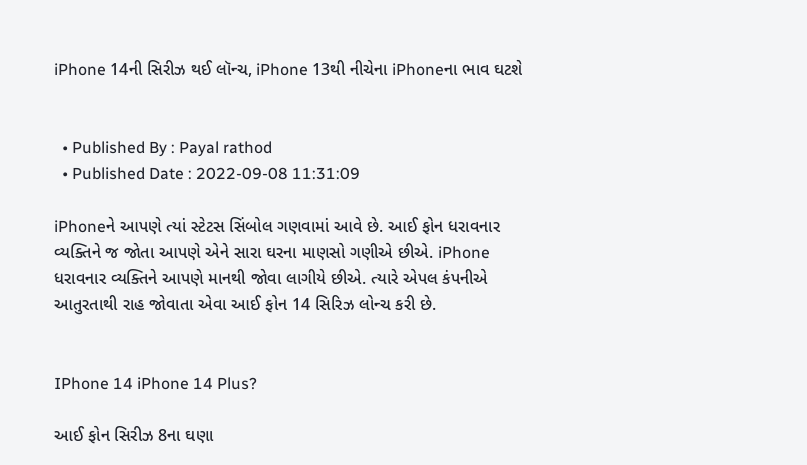iPhone 14ની સિરીઝ થઈ લૉન્ચ, iPhone 13થી નીચેના iPhoneના ભાવ ઘટશે


  • Published By : Payal rathod
  • Published Date : 2022-09-08 11:31:09

iPhoneને આપણે ત્યાં સ્ટેટસ સિંબોલ ગણવામાં આવે છે. આઈ ફોન ધરાવનાર વ્યક્તિને જ જોતા આપણે એને સારા ઘરના માણસો ગણીએ છીએ. iPhone ધરાવનાર વ્યક્તિને આપણે માનથી જોવા લાગીયે છીએ. ત્યારે એપલ કંપનીએ આતુરતાથી રાહ જોવાતા એવા આઈ ફોન 14 સિરિઝ લોન્ચ કરી છે.


IPhone 14 iPhone 14 Plus?

આઈ ફોન સિરીઝ 8ના ઘણા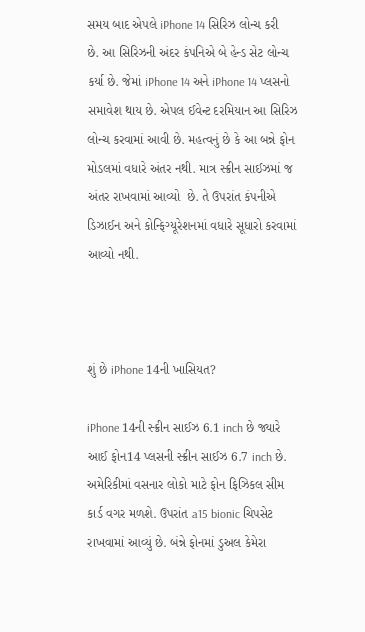સમય બાદ એપલે iPhone 14 સિરિઝ લોન્ચ કરી છે. આ સિરિઝની અંદર કંપનિએ બે હેન્ડ સેટ લોન્ચ કર્યા છે. જેમાં iPhone 14 અને iPhone 14 પ્લસનો સમાવેશ થાય છે. એપલ ઈવેન્ટ દરમિયાન આ સિરિઝ લોન્ચ કરવામાં આવી છે. મહત્વનું છે કે આ બન્ને ફોન મોડલમાં વધારે અંતર નથી. માત્ર સ્ક્રીન સાઈઝમાં જ અંતર રાખવામાં આવ્યો  છે. તે ઉપરાંત કંપનીએ ડિઝાઈન અને કોન્ફિગ્યૂરેશનમાં વધારે સૂધારો કરવામાં આવ્યો નથી.



શું છે iPhone 14ની ખાસિયત?

iPhone 14ની સ્ક્રીન સાઈઝ 6.1 inch છે જ્યારે આઈ ફોન14 પ્લસની સ્ક્રીન સાઈઝ 6.7 inch છે. અમેરિકીમાં વસનાર લોકો માટે ફોન ફિઝિકલ સીમ કાર્ડ વગર મળશે. ઉપરાંત a15 bionic ચિપસેટ રાખવામાં આવ્યું છે. બંન્ને ફોનમાં ડુઅલ કેમેરા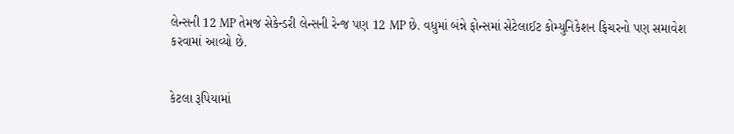લેન્સની 12 MP તેમજ સેકેન્ડરી લેન્સની રેન્જ પણ 12 MP છે. વધુમાં બંન્ને ફોન્સમાં સેટેલાઈટ કોમ્યુનિકેશન ફિચરનો પણ સમાવેશ કરવામાં આવ્યો છે.


કેટલા રૂપિયામાં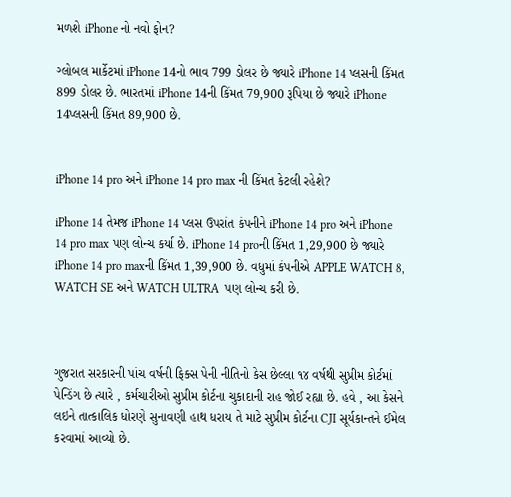મળશે iPhone નો નવો ફોન?

ગ્લોબલ માર્કેટમાં iPhone 14નો ભાવ 799 ડોલર છે જ્યારે iPhone 14 પ્લસની કિંમત 899 ડોલર છે. ભારતમાં iPhone 14ની કિંમત 79,900 રૂપિયા છે જ્યારે iPhone 14પ્લસની કિંમત 89,900 છે.


iPhone 14 pro અને iPhone 14 pro max ની કિંમત કેટલી રહેશે?

iPhone 14 તેમજ iPhone 14 પ્લસ ઉપરાંત કંપનીને iPhone 14 pro અને iPhone 14 pro max પણ લોન્ચ કર્યા છે. iPhone 14 proની કિંમત 1,29,900 છે જ્યારે iPhone 14 pro maxની કિંમત 1,39,900 છે. વધુમાં કંપનીએ APPLE WATCH 8, WATCH SE અને WATCH ULTRA  પણ લોન્ચ કરી છે.



ગુજરાત સરકારની પાંચ વર્ષની ફિક્સ પેની નીતિનો કેસ છેલ્લા ૧૪ વર્ષથી સુપ્રીમ કોર્ટમાં પેન્ડિંગ છે ત્યારે , કર્મચારીઓ સુપ્રીમ કોર્ટના ચુકાદાની રાહ જોઈ રહ્યા છે. હવે , આ કેસને લઇને તાત્કાલિક ધોરણે સુનાવણી હાથ ધરાય તે માટે સુપ્રીમ કોર્ટના CJI સૂર્યકાન્તને ઈમેલ કરવામાં આવ્યો છે.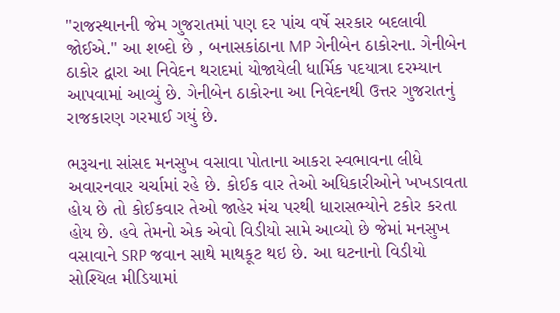"રાજસ્થાનની જેમ ગુજરાતમાં પણ દર પાંચ વર્ષે સરકાર બદલાવી જોઈએ." આ શબ્દો છે , બનાસકાંઠાના MP ગેનીબેન ઠાકોરના. ગેનીબેન ઠાકોર દ્વારા આ નિવેદન થરાદમાં યોજાયેલી ધાર્મિક પદયાત્રા દરમ્યાન આપવામાં આવ્યું છે. ગેનીબેન ઠાકોરના આ નિવેદનથી ઉત્તર ગુજરાતનું રાજકારણ ગરમાઈ ગયું છે.

ભરૂચના સાંસદ મનસુખ વસાવા પોતાના આકરા સ્વભાવના લીધે અવારનવાર ચર્ચામાં રહે છે. કોઈક વાર તેઓ અધિકારીઓને ખખડાવતા હોય છે તો કોઈકવાર તેઓ જાહેર મંચ પરથી ધારાસભ્યોને ટકોર કરતા હોય છે. હવે તેમનો એક એવો વિડીયો સામે આવ્યો છે જેમાં મનસુખ વસાવાને SRP જવાન સાથે માથકૂટ થઇ છે. આ ઘટનાનો વિડીયો સોશ્યિલ મીડિયામાં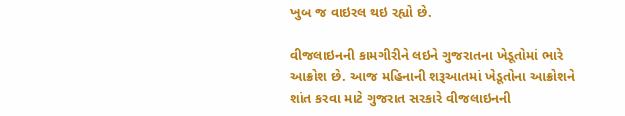ખુબ જ વાઇરલ થઇ રહ્યો છે.

વીજલાઇનની કામગીરીને લઇને ગુજરાતના ખેડૂતોમાં ભારે આક્રોશ છે. આજ મહિનાની શરૂઆતમાં ખેડૂતોના આક્રોશને શાંત કરવા માટે ગુજરાત સરકારે વીજલાઇનની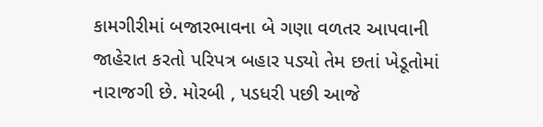કામગીરીમાં બજારભાવના બે ગણા વળતર આપવાની જાહેરાત કરતો પરિપત્ર બહાર પડ્યો તેમ છતાં ખેડૂતોમાં નારાજગી છે. મોરબી , પડધરી પછી આજે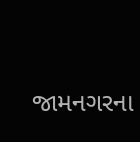જામનગરના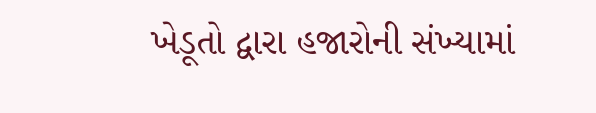ખેડૂતો દ્વારા હજારોની સંખ્યામાં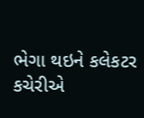ભેગા થઇને કલેકટર કચેરીએ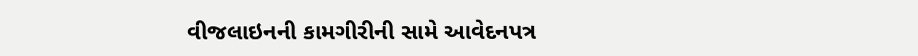વીજલાઇનની કામગીરીની સામે આવેદનપત્ર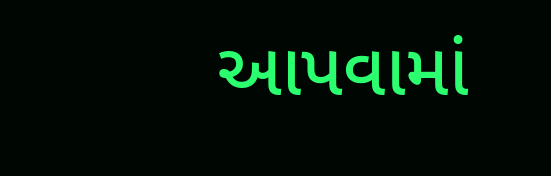આપવામાં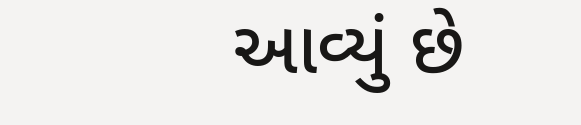આવ્યું છે